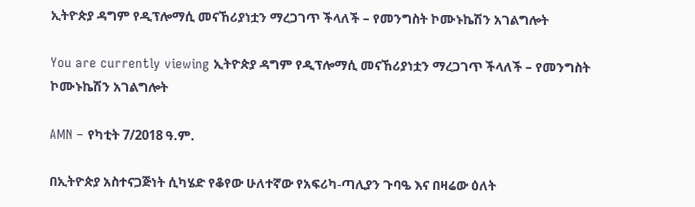ኢትዮጵያ ዳግም የዲፕሎማሲ መናኸሪያነቷን ማረጋገጥ ችላለች – የመንግስት ኮሙኑኬሽን አገልግሎት

You are currently viewing ኢትዮጵያ ዳግም የዲፕሎማሲ መናኸሪያነቷን ማረጋገጥ ችላለች – የመንግስት ኮሙኑኬሽን አገልግሎት

AMN – የካቲት 7/2018 ዓ.ም.

በኢትዮጵያ አስተናጋጅነት ሲካሄድ የቆየው ሁለተኛው የአፍሪካ-ጣሊያን ጉባዔ እና በዛሬው ዕለት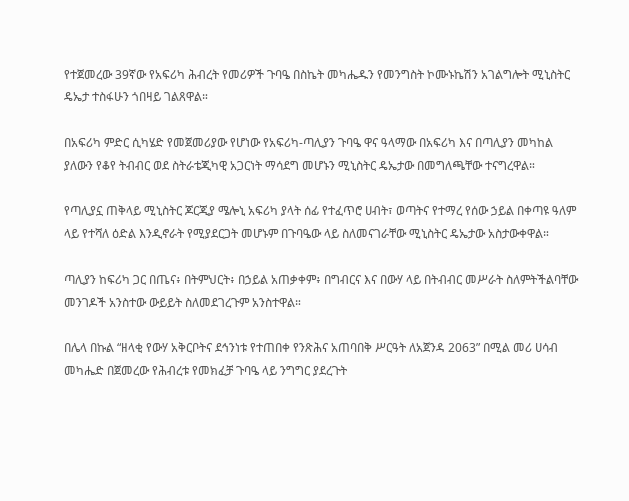የተጀመረው 39ኛው የአፍሪካ ሕብረት የመሪዎች ጉባዔ በስኬት መካሔዱን የመንግስት ኮሙኑኬሽን አገልግሎት ሚኒስትር ዴኤታ ተስፋሁን ጎበዛይ ገልጸዋል።

በአፍሪካ ምድር ሲካሄድ የመጀመሪያው የሆነው የአፍሪካ-ጣሊያን ጉባዔ ዋና ዓላማው በአፍሪካ እና በጣሊያን መካከል ያለውን የቆየ ትብብር ወደ ስትራቴጂካዊ አጋርነት ማሳደግ መሆኑን ሚኒስትር ዴኤታው በመግለጫቸው ተናግረዋል።

የጣሊያኗ ጠቅላይ ሚኒስትር ጆርጂያ ሜሎኒ አፍሪካ ያላት ሰፊ የተፈጥሮ ሀብት፣ ወጣትና የተማረ የሰው ኃይል በቀጣዩ ዓለም ላይ የተሻለ ዕድል እንዲኖራት የሚያደርጋት መሆኑም በጉባዔው ላይ ስለመናገራቸው ሚኒስትር ዴኤታው አስታውቀዋል።

ጣሊያን ከፍሪካ ጋር በጤና፥ በትምህርት፥ በኃይል አጠቃቀም፥ በግብርና እና በውሃ ላይ በትብብር መሥራት ስለምትችልባቸው መንገዶች አንስተው ውይይት ስለመደገረጉም አንስተዋል።

በሌላ በኩል “ዘላቂ የውሃ አቅርቦትና ደኅንነቱ የተጠበቀ የንጽሕና አጠባበቅ ሥርዓት ለአጀንዳ 2063” በሚል መሪ ሀሳብ መካሔድ በጀመረው የሕብረቱ የመክፈቻ ጉባዔ ላይ ንግግር ያደረጉት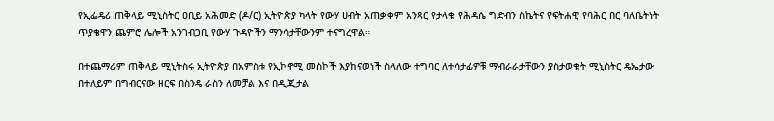የኢፌዴሪ ጠቅላይ ሚኒስትር ዐቢይ አሕመድ (ዶ/ር) ኢትዮጵያ ካላት የውሃ ሀብት አጠቃቀም አንጻር የታላቁ የሕዳሴ ግድብን ስኬትና የፍትሐዊ የባሕር በር ባለቤትነት ጥያቄዋን ጨምሮ ሌሎች አንገብጋቢ የውሃ ጉዳዮችን ማንሳታቸውንም ተናግረዋል።

በተጨማሪም ጠቅላይ ሚኒትስሩ ኢትዮጵያ በአምስቱ የኢኮኖሚ መስኮች እያከናወነች ስላለው ተግባር ለተሳታፊዎቹ ማብራራታቸውን ያስታወቁት ሚኒስትር ዴኤታው በተለይም በግብርናው ዘርፍ በስንዴ ራስን ለመቻል እና በዲጂታል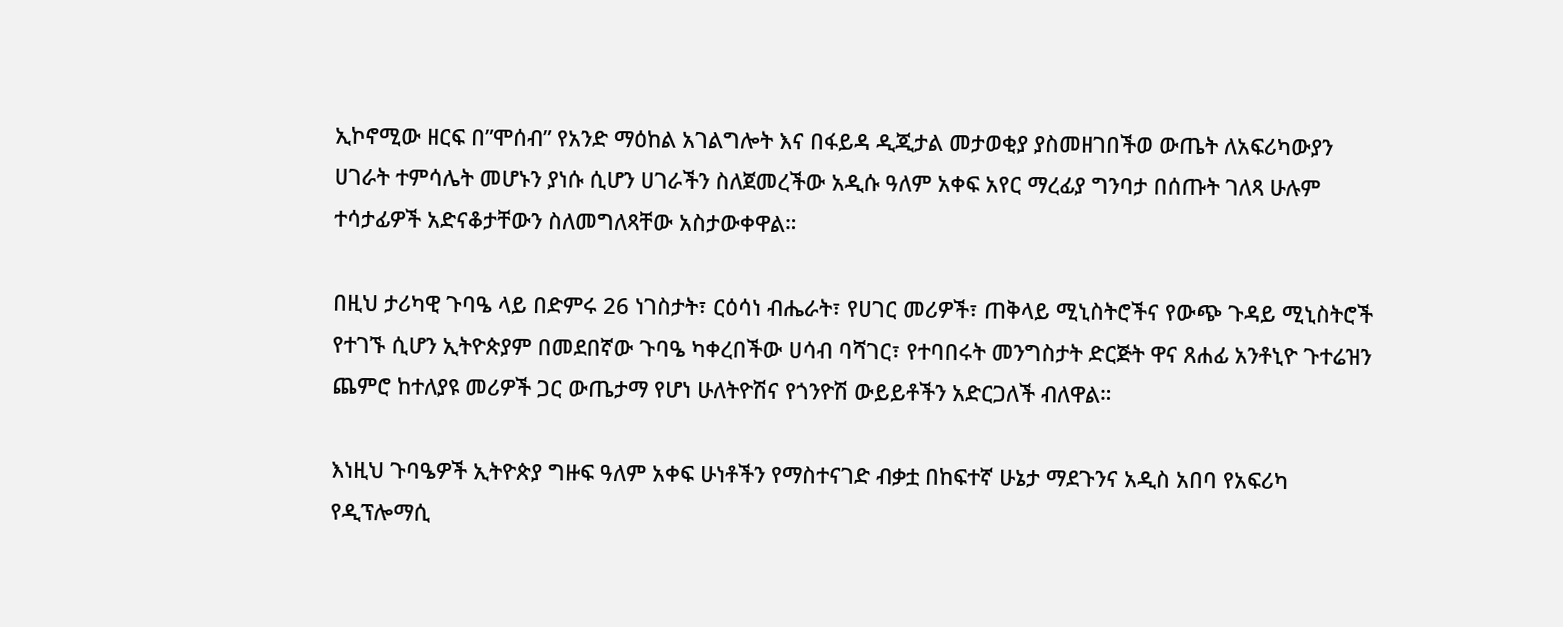ኢኮኖሚው ዘርፍ በ”ሞሰብ” የአንድ ማዕከል አገልግሎት እና በፋይዳ ዲጂታል መታወቂያ ያስመዘገበችወ ውጤት ለአፍሪካውያን ሀገራት ተምሳሌት መሆኑን ያነሱ ሲሆን ሀገራችን ስለጀመረችው አዲሱ ዓለም አቀፍ አየር ማረፊያ ግንባታ በሰጡት ገለጻ ሁሉም ተሳታፊዎች አድናቆታቸውን ስለመግለጻቸው አስታውቀዋል።

በዚህ ታሪካዊ ጉባዔ ላይ በድምሩ 26 ነገስታት፣ ርዕሳነ ብሔራት፣ የሀገር መሪዎች፣ ጠቅላይ ሚኒስትሮችና የውጭ ጉዳይ ሚኒስትሮች የተገኙ ሲሆን ኢትዮጵያም በመደበኛው ጉባዔ ካቀረበችው ሀሳብ ባሻገር፣ የተባበሩት መንግስታት ድርጅት ዋና ጸሐፊ አንቶኒዮ ጉተሬዝን ጨምሮ ከተለያዩ መሪዎች ጋር ውጤታማ የሆነ ሁለትዮሽና የጎንዮሽ ውይይቶችን አድርጋለች ብለዋል።

እነዚህ ጉባዔዎች ኢትዮጵያ ግዙፍ ዓለም አቀፍ ሁነቶችን የማስተናገድ ብቃቷ በከፍተኛ ሁኔታ ማደጉንና አዲስ አበባ የአፍሪካ የዲፕሎማሲ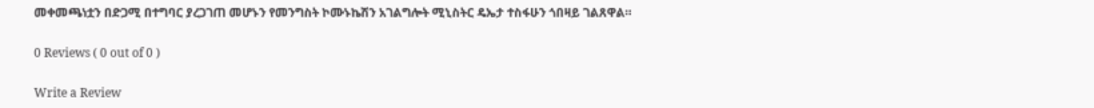መቀመጫነቷን በድጋሚ በተግባር ያረጋገጠ መሆኑን የመንግስት ኮሙኑኬሽን አገልግሎት ሚኒስትር ዴኤታ ተስፋሁን ጎበዛይ ገልጸዋል።

0 Reviews ( 0 out of 0 )

Write a Review